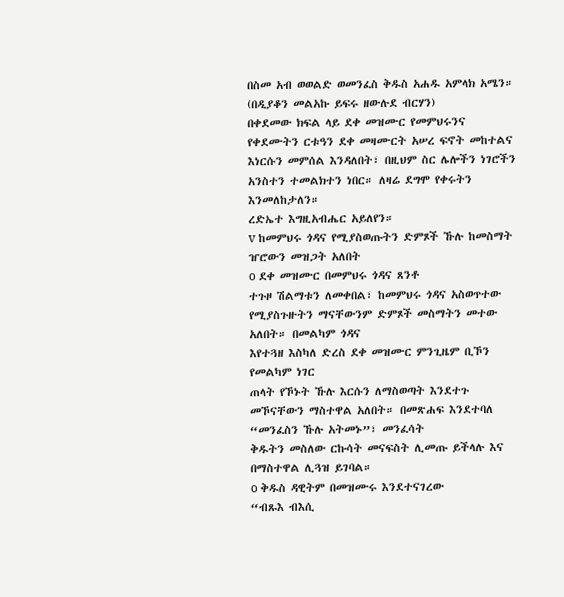በስመ አብ ወወልድ ወመንፈስ ቅዱስ አሐዱ አምላክ አሜን።
(በዲያቆን መልአኩ ይፍሩ ዘውሉደ ብርሃን)
በቀደመው ክፍል ላይ ደቀ መዝሙር የመምህሩንና የቀደሙትን ርቱዓን ደቀ መዛሙርት አሠረ ፍኖት መከተልና
እነርሱን መምሰል እንዳለበት፣ በዚህም ስር ሌሎችን ነገሮችን አንስተን ተመልክተን ነበር። ለዛሬ ደግሞ የቀሩትን እንመለከታለን።
ረድኤተ እግዚአብሔር አይለየን።
v ከመምህሩ ጎዳና የሚያስወጡትን ድምጾች ኹሉ ከመስማት ዠሮውን መዝጋት አለበት
o ደቀ መዝሙር በመምህሩ ጎዳና ጸንቶ
ተጉዞ ሽልማቱን ለመቀበል፣ ከመምህሩ ጎዳና አስወጥተው የሚያስጉዙትን ማናቸውንም ድምጾች መስማትን መተው አለበት። በመልካም ጎዳና
እየተጓዘ እስካለ ድረስ ደቀ መዝሙር ምንጊዜም ቢኾን የመልካም ነገር
ጠላት የኾኑት ኹሉ እርሱን ለማስወጣት እንደተጉ መኾናቸውን ማስተዋል አለበት። በመጽሐፍ እንደተባለ “መንፈስን ኹሉ አትመኑ”፣ መንፈሳት
ቅዱትን መስለው ርኩሳት መናፍስት ሊመጡ ይችላሉ እና በማስተዋል ሊጓዝ ይገባል።
o ቅዱስ ዳዊትም በመዝሙሩ እንደተናገረው
“ብጹእ ብእሲ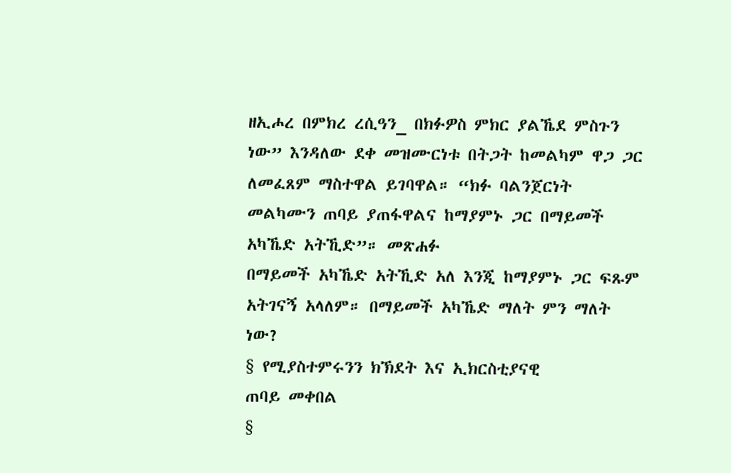ዘኢሖረ በምክረ ረሲዓን_ በክፉዎስ ምክር ያልኼደ ምስጉን ነው” እንዳለው ደቀ መዝሙርነቱ በትጋት ከመልካም ዋጋ ጋር
ለመፈጸም ማስተዋል ይገባዋል። “ክፉ ባልንጀርነት መልካሙን ጠባይ ያጠፋዋልና ከማያምኑ ጋር በማይመች አካኼድ አትኺድ”። መጽሐፉ
በማይመች አካኼድ አትኺድ አለ እንጂ ከማያምኑ ጋር ፍጹም አትገናኝ አላለም። በማይመች አካኼድ ማለት ምን ማለት ነው?
§ የሚያስተምሩንን ክኽደት እና ኢክርስቲያናዊ
ጠባይ መቀበል
§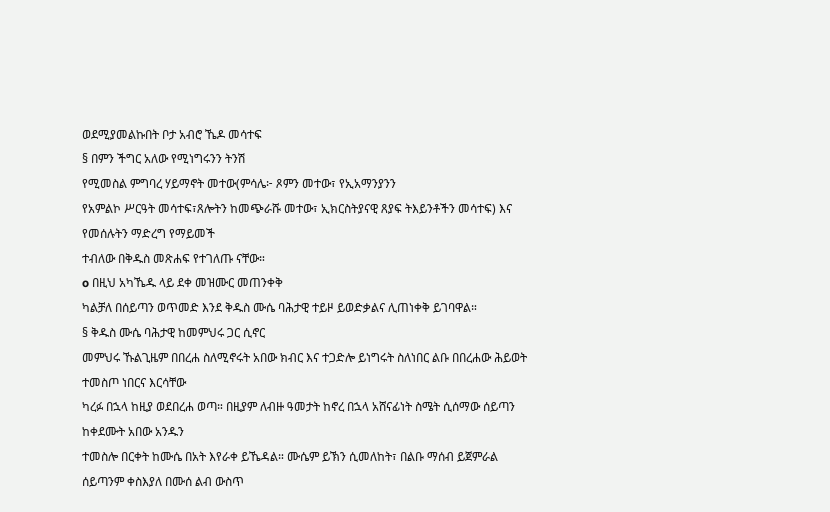ወደሚያመልኩበት ቦታ አብሮ ኼዶ መሳተፍ
§ በምን ችግር አለው የሚነግሩንን ትንሽ
የሚመስል ምግባረ ሃይማኖት መተው(ምሳሌ፦ ጾምን መተው፣ የኢአማንያንን
የአምልኮ ሥርዓት መሳተፍ፣ጸሎትን ከመጭራሹ መተው፣ ኢክርስትያናዊ ጸያፍ ትእይንቶችን መሳተፍ) እና የመሰሉትን ማድረግ የማይመች
ተብለው በቅዱስ መጽሐፍ የተገለጡ ናቸው።
o በዚህ አካኼዱ ላይ ደቀ መዝሙር መጠንቀቅ
ካልቻለ በሰይጣን ወጥመድ እንደ ቅዱስ ሙሴ ባሕታዊ ተይዞ ይወድቃልና ሊጠነቀቅ ይገባዋል።
§ ቅዱስ ሙሴ ባሕታዊ ከመምህሩ ጋር ሲኖር
መምህሩ ኹልጊዜም በበረሐ ስለሚኖሩት አበው ክብር እና ተጋድሎ ይነግሩት ስለነበር ልቡ በበረሐው ሕይወት ተመስጦ ነበርና እርሳቸው
ካረፉ በኋላ ከዚያ ወደበረሐ ወጣ። በዚያም ለብዙ ዓመታት ከኖረ በኋላ አሸናፊነት ስሜት ሲሰማው ሰይጣን ከቀደሙት አበው አንዱን
ተመስሎ በርቀት ከሙሴ በአት እየራቀ ይኼዳል። ሙሴም ይኽን ሲመለከት፣ በልቡ ማሰብ ይጀምራል ሰይጣንም ቀስእያለ በሙሰ ልብ ውስጥ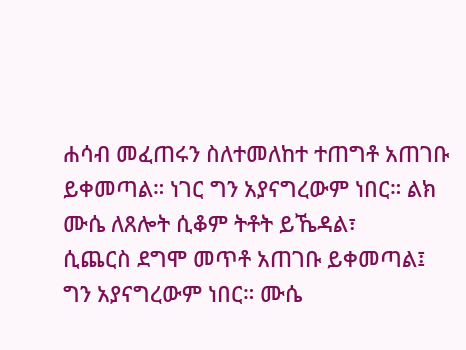ሐሳብ መፈጠሩን ስለተመለከተ ተጠግቶ አጠገቡ ይቀመጣል። ነገር ግን አያናግረውም ነበር። ልክ ሙሴ ለጸሎት ሲቆም ትቶት ይኼዳል፣
ሲጨርስ ደግሞ መጥቶ አጠገቡ ይቀመጣል፤ ግን አያናግረውም ነበር። ሙሴ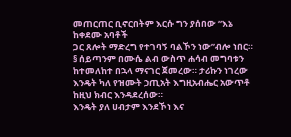መጠርጠር ቢኖርበትም እርሱ ግን ያሰበው “እኔ ከቀደሙ አባቶች
ጋር ጸሎት ማድረግ የተገባኝ ባልኾን ነው”ብሎ ነበር።
§ ሰይጣንም በሙሴ ልብ ውስጥ ሐሳብ መግባቱን
ከተመለከተ በኋላ ማናገር ጀመረው። ታሪኩን ነገረው እንዴት ካለ የዝሙት ኃጢአት እግዚአብሔር አውጥቶ ከዚህ ክብር እንዳደረሰው።
እንዴት ያለ ሀብታም እንደኾነ እና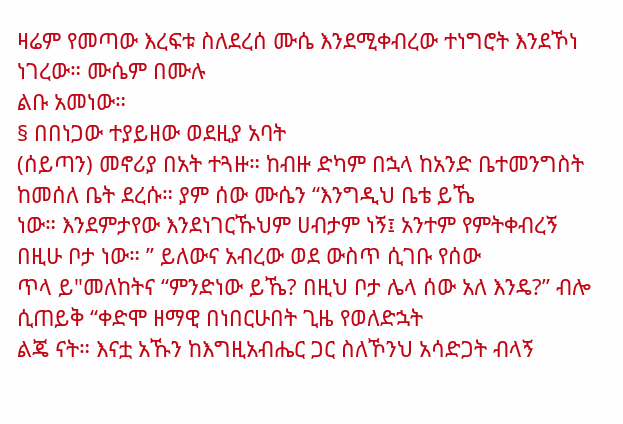ዛሬም የመጣው እረፍቱ ስለደረሰ ሙሴ እንደሚቀብረው ተነግሮት እንደኾነ ነገረው። ሙሴም በሙሉ
ልቡ አመነው።
§ በበነጋው ተያይዘው ወደዚያ አባት
(ሰይጣን) መኖሪያ በአት ተጓዙ። ከብዙ ድካም በኋላ ከአንድ ቤተመንግስት ከመሰለ ቤት ደረሱ። ያም ሰው ሙሴን “እንግዲህ ቤቴ ይኼ
ነው። እንደምታየው እንደነገርኹህም ሀብታም ነኝ፤ አንተም የምትቀብረኝ በዚሁ ቦታ ነው። ” ይለውና አብረው ወደ ውስጥ ሲገቡ የሰው
ጥላ ይ"መለከትና “ምንድነው ይኼ? በዚህ ቦታ ሌላ ሰው አለ እንዴ?” ብሎ ሲጠይቅ “ቀድሞ ዘማዊ በነበርሁበት ጊዜ የወለድኋት
ልጄ ናት። እናቷ አኹን ከእግዚአብሔር ጋር ስለኾንህ አሳድጋት ብላኝ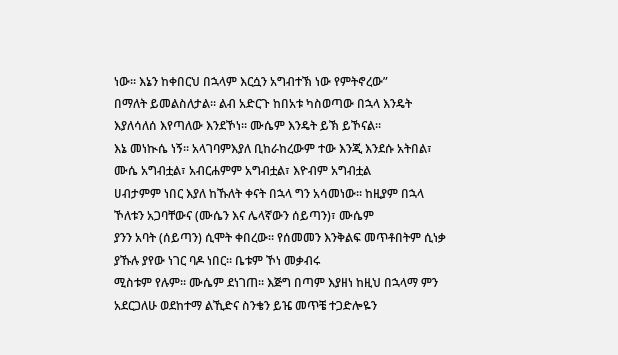ነው። እኔን ከቀበርህ በኋላም እርሷን አግብተኽ ነው የምትኖረው”
በማለት ይመልስለታል። ልብ አድርጉ ከበአቱ ካስወጣው በኋላ እንዴት እያለሳለሰ እየጣለው እንደኾነ። ሙሴም እንዴት ይኽ ይኾናል።
እኔ መነኲሴ ነኝ። አላገባምእያለ ቢከራከረውም ተው እንጂ እንደሱ አትበል፣ ሙሴ አግብቷል፣ አብርሐምም አግብቷል፣ እዮብም አግብቷል
ሀብታምም ነበር እያለ ከኹለት ቀናት በኋላ ግን አሳመነው። ከዚያም በኋላ ኾለቱን አጋባቸውና (ሙሴን እና ሌላኛውን ሰይጣን)፣ ሙሴም
ያንን አባት (ሰይጣን) ሲሞት ቀበረው። የሰመመን እንቅልፍ መጥቶበትም ሲነቃ ያኹሉ ያየው ነገር ባዶ ነበር። ቤቱም ኾነ መቃብሩ
ሚስቱም የሉም። ሙሴም ደነገጠ። እጅግ በጣም እያዘነ ከዚህ በኋላማ ምን አደርጋለሁ ወደከተማ ልኺድና ስንቄን ይዤ መጥቼ ተጋድሎዬን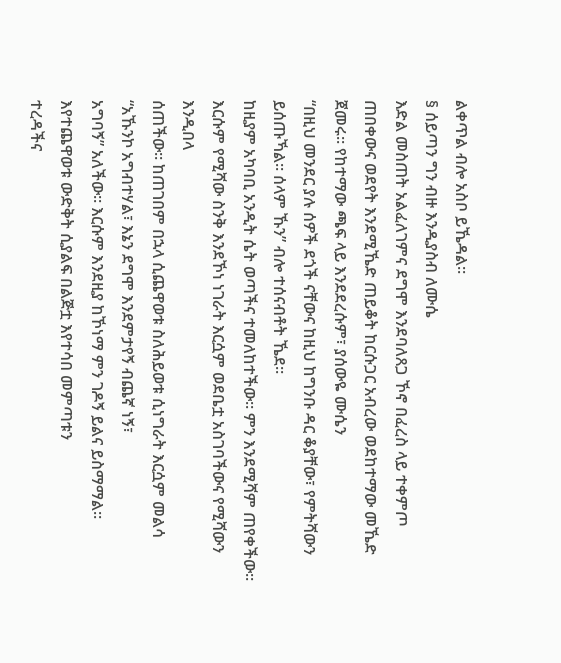ልቀጥል ብሎ አስቦ ይኼዳል።
§ ሰይጣን ግን ብዙ እንዲያስብ ለሙሴ
እድል መስጠት አልፈለገምና ደግሞ እንደባለጸጋ ኾኖ በፈረስ ላይ ተቀምጦ
ጠበቀውና ወደየት እንደሚኼድ ጠይቆት ከርሱጋር አብረው ወደከተማው መኼድ ጀመሩ። የከተማው ጫፍ ላይ እንደደረሱም፣ ያሰውዬ ሙሴን
“በዚህ መንደር ያሉ ሰዎች ደጎች ናቸውና ከዚህ ከግንቡ ዳር ቆያቸው፣ የምትሻውን ይሰጡኻል። ሰላም ኹን” ብሎ ተሰናብቶት ኼደ።
ከዚያም አካባቢ አንዲት ሴት ወጣችና ተመለከተችው። ምን እንደሚሻም ጠየቀችው። እርሱም የሚሻው ስንቅ እንደኾነ ነገራት እርሷም ወደቤቷ አስገባችውና የሚሻውን እንዲበላ
ሰጠችው። ከጠገበም በኋላ ሲጨዋወቱ ስለሕይወቱ ሲነግራት እርሷም መልሳ “አኹንኮ አግብተሃል፣ እኔን ደግሞ እንደምታየኝ ብጨኛ ነኝ፣
አግባኝ” አለችው። እርሱም እንደዚያ ከኾነማ ምን ገዶኝ ይልና ይስማማል። እየተጨዋወቱ ውድቅት ሲያልፍ በልጅቷ እየተሳበ መምጣቱን
ተረዳችና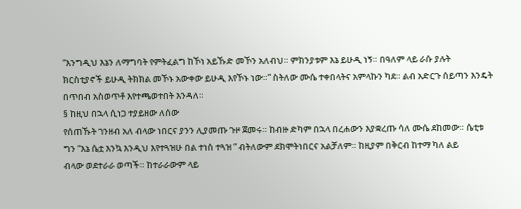“እንግዲህ እኔን ለማግባት የምትፈልግ ከኾነ አይኹድ መኾን አለብህ። ምክንያቱም እኔ ይሁዲ ነኝ። በዓለም ላይ ራሱ ያሉት
ክርስቲያኖች ይሁዲ ትክክል መኾኑ አውቀው ይሁዲ እየኾኑ ነው።” ስትለው ሙሴ ተቀበላትና አምላኩን ካደ። ልብ አድርጉ ሰይጣን እንዴት
በጥበብ አስወጥቶ እየተጫወተበት እንዳለ።
§ ከዚህ በኋላ ሲነጋ ተያይዘው ለሰው
የሰጠኹት ገንዘብ አለ ብላው ነበርና ያንን ሊያመጡ ጉዞ ጀመሩ። ከብዙ ድካም በኋላ በረሐውን እያቋረጡ ሳለ ሙሴ ደከመው። ሴቲቱ
ግን “እኔ ሴቷ እንኳ እንዲህ እየተጓዝሁ በል ተነስ ተጓዝ ” ብትለውም ደክሞትነበርና አልቻለም። ከዚያም በቅርብ ከተማ ካለ ልይ
ብላው ወደተራራ ወጣች። ከተራራውም ላይ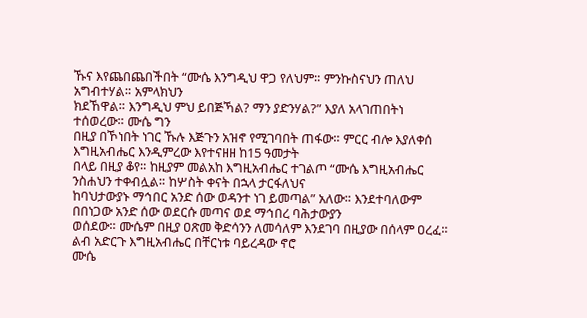ኹና እየጨበጨበችበት “ሙሴ እንግዲህ ዋጋ የለህም። ምንኩስናህን ጠለህ አግብተሃል። አምላክህን
ክደኸዋል። እንግዲህ ምህ ይበጅኻል? ማን ያድንሃል?” እያለ አላገጠበትነ ተሰወረው። ሙሴ ግን
በዚያ በኾነበት ነገር ኹሉ እጅጉን አዝኖ የሚገባበት ጠፋው። ምርር ብሎ እያለቀሰ እግዚአብሔር እንዲምረው እየተናዘዘ ከ15 ዓመታት
በላይ በዚያ ቆየ። ከዚያም መልአከ እግዚአብሔር ተገልጦ “ሙሴ እግዚአብሔር ንስሐህን ተቀብሏል። ከሦስት ቀናት በኋላ ታርፋለህና
ከባህታውያኑ ማኅበር አንድ ሰው ወዳንተ ነገ ይመጣል” አለው። እንደተባለውም በበነጋው አንድ ሰው ወደርሱ መጣና ወደ ማኅበረ ባሕታውያን
ወሰደው። ሙሴም በዚያ ዐጽመ ቅድሳንን ለመሳለም እንደገባ በዚያው በሰላም ዐረፈ። ልብ አድርጉ እግዚአብሔር በቸርነቱ ባይረዳው ኖሮ
ሙሴ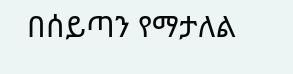በሰይጣን የማታለል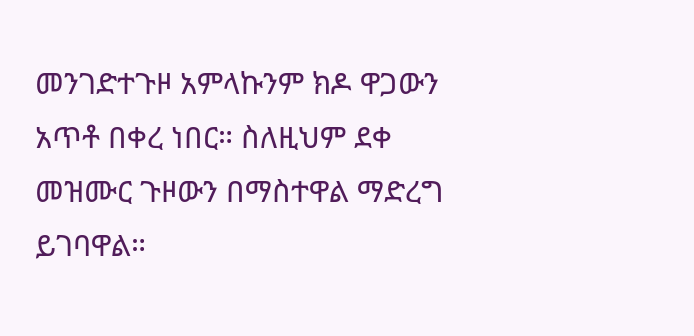መንገድተጉዞ አምላኩንም ክዶ ዋጋውን አጥቶ በቀረ ነበር። ስለዚህም ደቀ መዝሙር ጉዞውን በማስተዋል ማድረግ
ይገባዋል።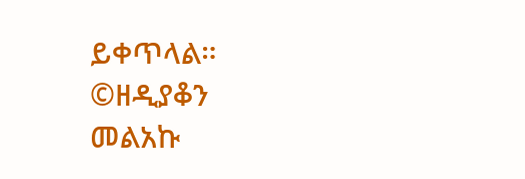ይቀጥላል።
©ዘዲያቆን
መልአኩ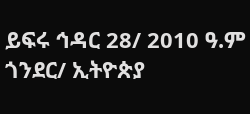ይፍሩ ኅዳር 28/ 2010 ዓ.ም ጎንደር/ ኢትዮጵያ